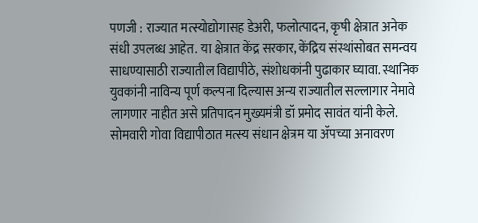पणजी : राज्यात मत्स्योद्योगासह डेअरी, फलोत्पादन, कृषी क्षेत्रात अनेक संधी उपलब्ध आहेत. या क्षेत्रात केंद्र सरकार, केंद्रिय संस्थांसोबत समन्वय साधण्यासाठी राज्यातील विद्यापीठे, संशोधकांनी पुढाकार घ्यावा. स्थानिक युवकांनी नाविन्य पूर्ण कल्पना दिल्यास अन्य राज्यातील सल्लागार नेमावे लागणार नाहीत असे प्रतिपादन मुख्यमंत्री डॉ प्रमोद सावंत यांनी केले. सोमवारी गोवा विद्यापीठात मत्स्य संधान क्षेत्रम या ॲपच्या अनावरण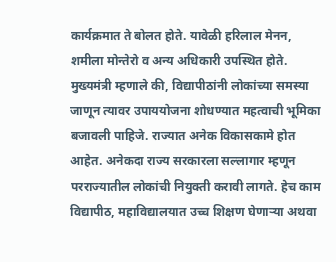कार्यक्रमात ते बोलत होते. यावेळी हरिलाल मेनन, शमीला मोन्तेरो व अन्य अधिकारी उपस्थित होते.
मुख्यमंत्री म्हणाले की, विद्यापीठांनी लोकांच्या समस्या जाणून त्यावर उपाययोजना शोधण्यात महत्वाची भूमिका बजावली पाहिजे. राज्यात अनेक विकासकामे होत आहेत. अनेकदा राज्य सरकारला सल्लागार म्हणून परराज्यातील लोकांची नियुक्ती करावी लागते. हेच काम विद्यापीठ, महाविद्यालयात उच्च शिक्षण घेणाऱ्या अथवा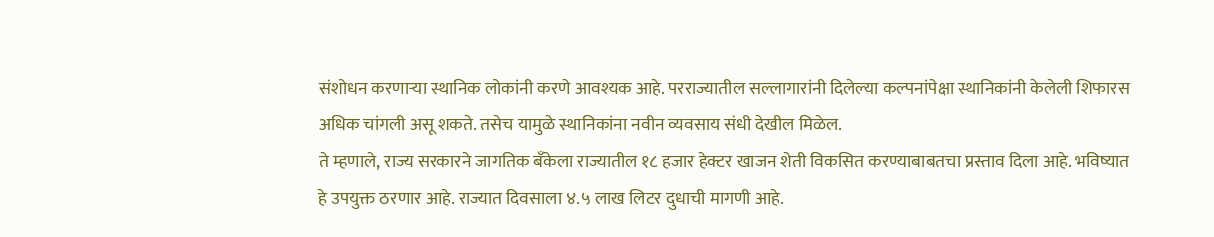संशोधन करणाऱ्या स्थानिक लोकांनी करणे आवश्यक आहे. परराज्यातील सल्लागारांनी दिलेल्या कल्पनांपेक्षा स्थानिकांनी केलेली शिफारस अधिक चांगली असू शकते. तसेच यामुळे स्थानिकांना नवीन व्यवसाय संधी देखील मिळेल.
ते म्हणाले, राज्य सरकारने जागतिक बँकेला राज्यातील १८ हजार हेक्टर खाजन शेती विकसित करण्याबाबतचा प्रस्ताव दिला आहे. भविष्यात हे उपयुक्त ठरणार आहे. राज्यात दिवसाला ४.५ लाख लिटर दुधाची मागणी आहे.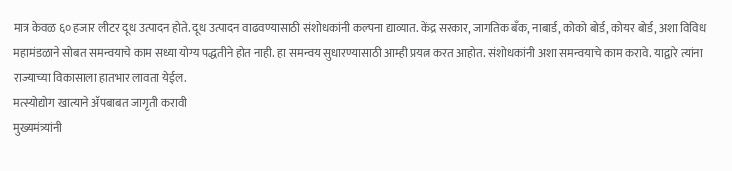मात्र केवळ ६० हजार लीटर दूध उत्पादन होते. दूध उत्पादन वाढवण्यासाठी संशोधकांनी कल्पना द्याव्यात. केंद्र सरकार, जागतिक बँक, नाबार्ड, कोको बोर्ड, कोयर बोर्ड, अशा विविध महामंडळाने सोबत समन्वयाचे काम सध्या योग्य पद्धतीने होत नाही. हा समन्वय सुधारण्यासाठी आम्ही प्रयत्न करत आहोत. संशोधकांनी अशा समन्वयाचे काम करावे. याद्वारे त्यांना राज्याच्या विकासाला हातभार लावता येईल.
मत्स्योद्योग खात्याने ॲपबाबत जागृती करावी
मुख्यमंत्र्यांनी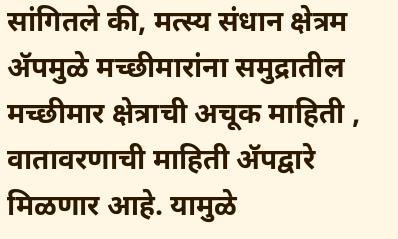सांगितले की, मत्स्य संधान क्षेत्रम ॲपमुळे मच्छीमारांना समुद्रातील मच्छीमार क्षेत्राची अचूक माहिती , वातावरणाची माहिती ॲपद्वारे मिळणार आहे. यामुळे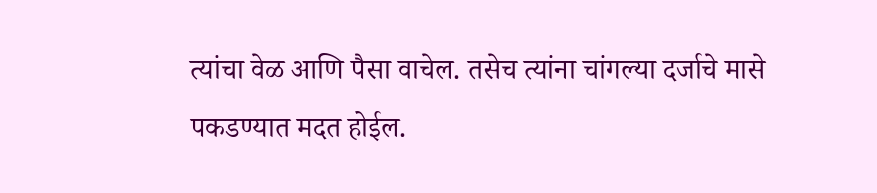त्यांचा वेळ आणि पैसा वाचेल. तसेच त्यांना चांगल्या दर्जाचे मासे पकडण्यात मदत होईल.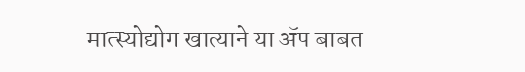मात्स्योद्योग खात्याने या ॲप बाबत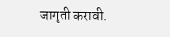जागृती करावी.